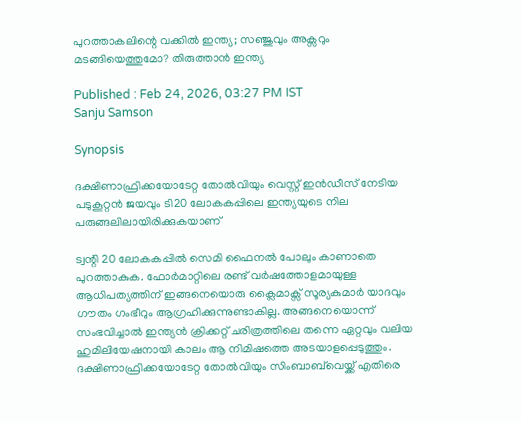പുറത്താകലിന്റെ വക്കില്‍ ഇന്ത്യ; സഞ്ജുവും അക്സറും മടങ്ങിയെത്തുമോ? തിരുത്താൻ ഇന്ത്യ

Published : Feb 24, 2026, 03:27 PM IST
Sanju Samson

Synopsis

ദക്ഷിണാഫ്രിക്കയോടേറ്റ തോല്‍വിയും വെസ്റ്റ് ഇൻഡീസ് നേടിയ പടുകൂറ്റൻ ജയവും ടി20 ലോകകപ്പിലെ ഇന്ത്യയുടെ നില പരുങ്ങലിലായിരിക്കുകയാണ്

ട്വന്റി 20 ലോകകപ്പില്‍ സെമി ഫൈനല്‍ പോലും കാണാതെ പുറത്താകുക. ഫോര്‍മാറ്റിലെ രണ്ട് വര്‍ഷത്തോളമായുള്ള ആധിപത്യത്തിന് ഇങ്ങനെയൊരു ക്ലൈമാക്സ് സൂര്യകുമാര്‍ യാദവും ഗൗതം ഗംഭീറും ആഗ്രഹിക്കുന്നുണ്ടാകില്ല. അങ്ങനെയൊന്ന് സംഭവിച്ചാല്‍ ഇന്ത്യൻ ക്രിക്കറ്റ് ചരിത്രത്തിലെ തന്നെ ഏറ്റവും വലിയ ഹുമിലിയേഷനായി കാലം ആ നിമിഷത്തെ അടയാളപ്പെടുത്തും. ദക്ഷിണാഫ്രിക്കയോടേറ്റ തോല്‍വിയും സിംബാബ്‌വെയ്ക്ക് എതിരെ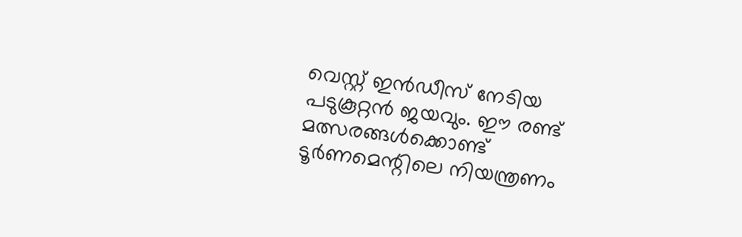വെസ്റ്റ് ഇൻഡീസ് നേടിയ പടുകൂറ്റൻ ജയവും. ഈ രണ്ട് മത്സരങ്ങള്‍ക്കൊണ്ട് ടൂര്‍ണമെന്റിലെ നിയന്ത്രണം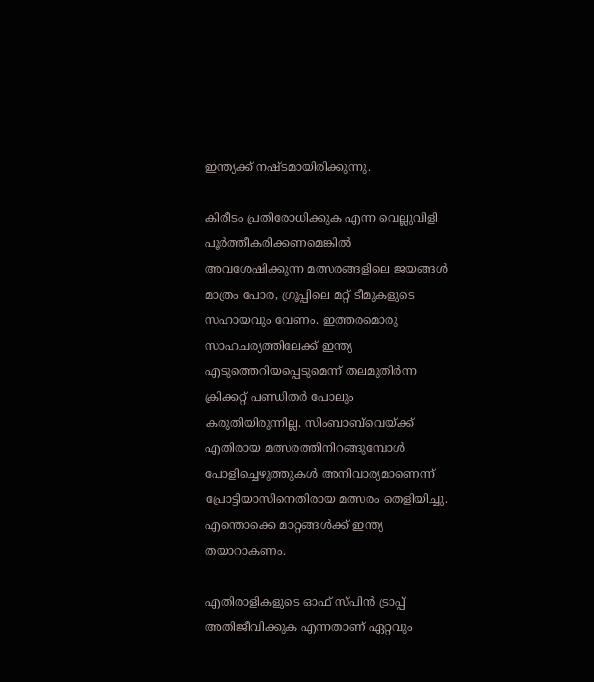ഇന്ത്യക്ക് നഷ്ടമായിരിക്കുന്നു.

കിരീടം പ്രതിരോധിക്കുക എന്ന വെല്ലുവിളി പൂര്‍ത്തീകരിക്കണമെങ്കില്‍ അവശേഷിക്കുന്ന മത്സരങ്ങളിലെ ജയങ്ങള്‍ മാത്രം പോര, ഗ്രൂപ്പിലെ മറ്റ് ടീമുകളുടെ സഹായവും വേണം. ഇത്തരമൊരു സാഹചര്യത്തിലേക്ക് ഇന്ത്യ എടുത്തെറിയപ്പെടുമെന്ന് തലമുതിര്‍ന്ന ക്രിക്കറ്റ് പണ്ഡിതര്‍ പോലും കരുതിയിരുന്നില്ല. സിംബാബ്‌വെയ്ക്ക് എതിരായ മത്സരത്തിനിറങ്ങുമ്പോള്‍ പോളിച്ചെഴുത്തുകള്‍ അനിവാര്യമാണെന്ന് പ്രോട്ടിയാസിനെതിരായ മത്സരം തെളിയിച്ചു. എന്തൊക്കെ മാറ്റങ്ങള്‍ക്ക് ഇന്ത്യ തയാറാകണം.

എതിരാളികളുടെ ഓഫ് സ്പിൻ ട്രാപ്പ് അതിജീവിക്കുക എന്നതാണ് ഏറ്റവും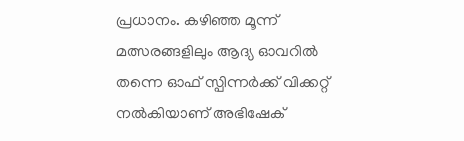പ്രധാനം. കഴിഞ്ഞ മൂന്ന് മത്സരങ്ങളിലും ആദ്യ ഓവറില്‍ തന്നെ ഓഫ് സ്പിന്നര്‍ക്ക് വിക്കറ്റ് നല്‍കിയാണ് അഭിഷേക്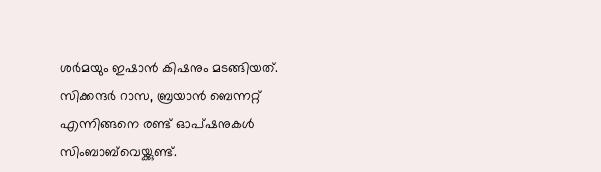ശ‍ര്‍മയും ഇഷാൻ കിഷനും മടങ്ങിയത്. സിക്കന്ദര്‍ റാസ, ബ്രയാൻ ബെന്നറ്റ് എന്നിങ്ങനെ രണ്ട് ഓപ്ഷനുകള്‍ സിംബാബ്‌വെയ്ക്കുണ്ട്.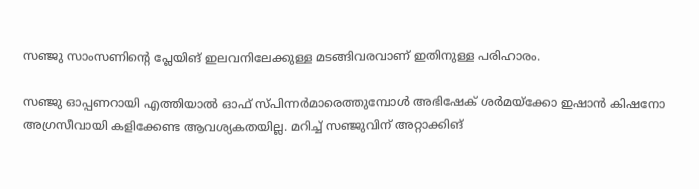സഞ്ജു സാംസണിന്റെ പ്ലേയിങ് ഇലവനിലേക്കുള്ള മടങ്ങിവരവാണ് ഇതിനുള്ള പരിഹാരം.

സഞ്ജു ഓപ്പണറായി എത്തിയാല്‍ ഓഫ് സ്പിന്നര്‍മാരെത്തുമ്പോള്‍ അഭിഷേക് ശര്‍മയ്ക്കോ ഇഷാൻ കിഷനോ അഗ്രസീവായി കളിക്കേണ്ട ആവശ്യകതയില്ല. മറിച്ച് സഞ്ജുവിന് അറ്റാക്കിങ്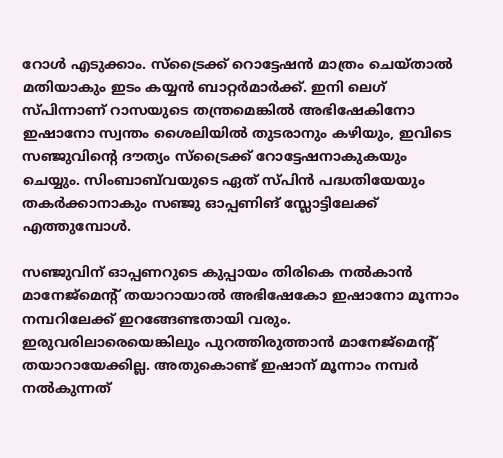റോള്‍ എടുക്കാം. സ്ട്രൈക്ക് റൊട്ടേഷൻ മാത്രം ചെയ്താല്‍ മതിയാകും ഇടം കയ്യൻ ബാറ്റര്‍മാര്‍ക്ക്. ഇനി ലെഗ് സ്പിന്നാണ് റാസയുടെ തന്ത്രമെങ്കില്‍ അഭിഷേകിനോ ഇഷാനോ സ്വന്തം ശൈലിയില്‍ തുടരാനും കഴിയും, ഇവിടെ സഞ്ജുവിന്റെ ദൗത്യം സ്ട്രൈക്ക് റോട്ടേഷനാകുകയും ചെയ്യും. സിംബാബ്‌വയുടെ ഏത് സ്പിൻ പദ്ധതിയേയും തകര്‍ക്കാനാകും സഞ്ജു ഓപ്പണിങ് സ്ലോട്ടിലേക്ക് എത്തുമ്പോള്‍.

സഞ്ജുവിന് ഓപ്പണറുടെ കുപ്പായം തിരികെ നല്‍കാൻ മാനേജ്മെന്റ് തയാറായാല്‍ അഭിഷേകോ ഇഷാനോ മൂന്നാം നമ്പറിലേക്ക് ഇറങ്ങേണ്ടതായി വരും. ഇരുവരിലാരെയെങ്കിലും പുറത്തിരുത്താൻ മാനേജ്മെന്റ് തയാറായേക്കില്ല. അതുകൊണ്ട് ഇഷാന് മൂന്നാം നമ്പര്‍ നല്‍കുന്നത്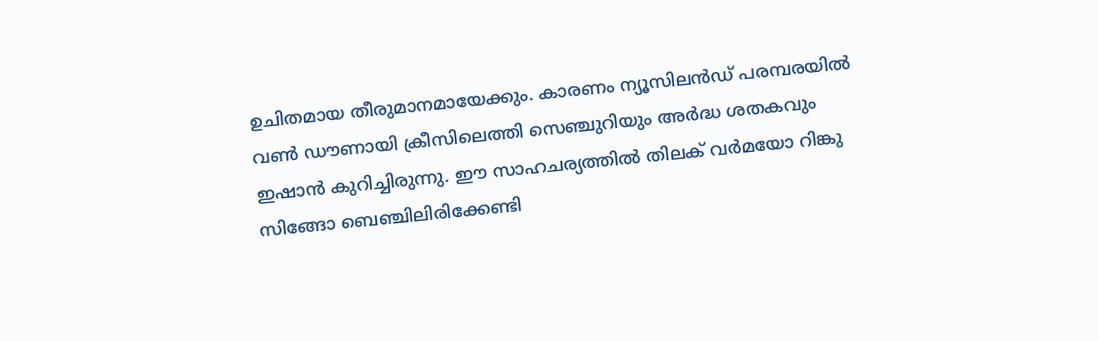ഉചിതമായ തീരുമാനമായേക്കും. കാരണം ന്യൂസിലൻഡ് പരമ്പരയില്‍ വണ്‍ ഡൗണായി ക്രീസിലെത്തി സെഞ്ചുറിയും അര്‍ദ്ധ ശതകവും ഇഷാൻ കുറിച്ചിരുന്നു. ഈ സാഹചര്യത്തില്‍ തിലക് വര്‍മയോ റിങ്കു സിങ്ങോ ബെഞ്ചിലിരിക്കേണ്ടി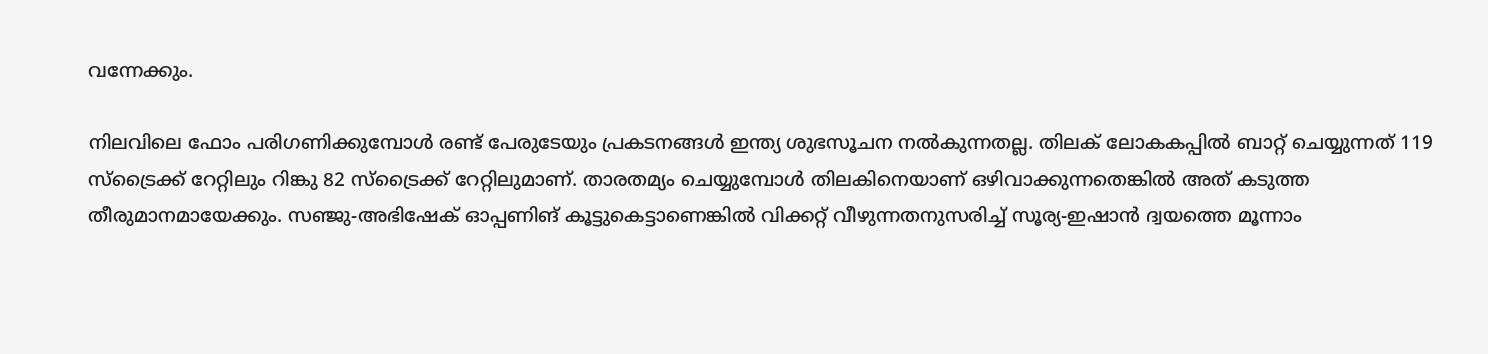വന്നേക്കും.

നിലവിലെ ഫോം പരിഗണിക്കുമ്പോള്‍ രണ്ട് പേരുടേയും പ്രകടനങ്ങള്‍ ഇന്ത്യ ശുഭസൂചന നല്‍കുന്നതല്ല. തിലക് ലോകകപ്പില്‍ ബാറ്റ് ചെയ്യുന്നത് 119 സ്ട്രൈക്ക് റേറ്റിലും റിങ്കു 82 സ്ട്രൈക്ക് റേറ്റിലുമാണ്. താരതമ്യം ചെയ്യുമ്പോള്‍ തിലകിനെയാണ് ഒഴിവാക്കുന്നതെങ്കില്‍ അത് കടുത്ത തീരുമാനമായേക്കും. സഞ്ജു-അഭിഷേക് ഓപ്പണിങ് കൂട്ടുകെട്ടാണെങ്കില്‍ വിക്കറ്റ് വീഴുന്നതനുസരിച്ച് സൂര്യ-ഇഷാൻ ദ്വയത്തെ മൂന്നാം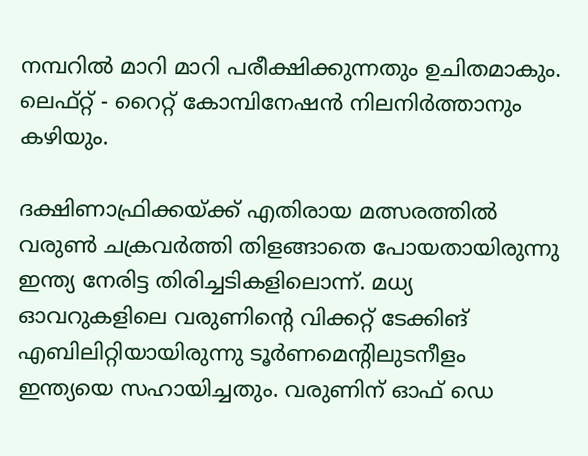നമ്പറില്‍ മാറി മാറി പരീക്ഷിക്കുന്നതും ഉചിതമാകും. ലെഫ്റ്റ് - റൈറ്റ് കോമ്പിനേഷൻ നിലനിര്‍ത്താനും കഴിയും.

ദക്ഷിണാഫ്രിക്കയ്ക്ക് എതിരായ മത്സരത്തില്‍ വരുണ്‍ ചക്രവര്‍ത്തി തിളങ്ങാതെ പോയതായിരുന്നു ഇന്ത്യ നേരിട്ട തിരിച്ചടികളിലൊന്ന്. മധ്യ ഓവറുകളിലെ വരുണിന്റെ വിക്കറ്റ് ടേക്കിങ് എബിലിറ്റിയായിരുന്നു ടൂര്‍ണമെന്റിലുടനീളം ഇന്ത്യയെ സഹായിച്ചതും. വരുണിന് ഓഫ് ഡെ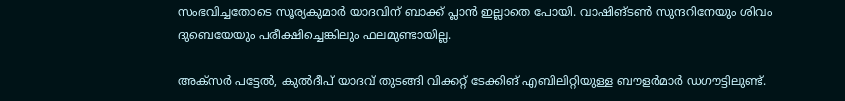സംഭവിച്ചതോടെ സൂര്യകുമാര്‍ യാദവിന് ബാക്ക് പ്ലാൻ ഇല്ലാതെ പോയി. വാഷിങ്ടണ്‍ സുന്ദറിനേയും ശിവം ദുബെയേയും പരീക്ഷിച്ചെങ്കിലും ഫലമുണ്ടായില്ല.

അക്സര്‍ പട്ടേല്‍, കുല്‍ദീപ് യാദവ് തുടങ്ങി വിക്കറ്റ് ടേക്കിങ് എബിലിറ്റിയുള്ള ബൗളര്‍മാര്‍ ഡഗൗട്ടിലുണ്ട്.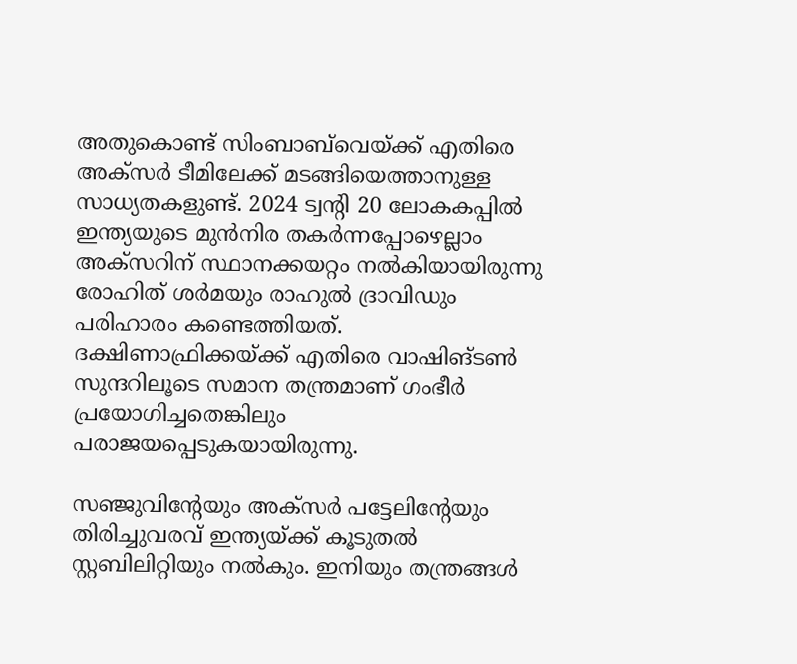അതുകൊണ്ട് സിംബാബ്‌വെയ്ക്ക് എതിരെ അക്സര്‍ ടീമിലേക്ക് മടങ്ങിയെത്താനുള്ള സാധ്യതകളുണ്ട്. 2024 ട്വന്റി 20 ലോകകപ്പില്‍ ഇന്ത്യയുടെ മുൻനിര തകര്‍ന്നപ്പോഴെല്ലാം അക്സറിന് സ്ഥാനക്കയറ്റം നല്‍കിയായിരുന്നു രോഹിത് ശര്‍മയും രാഹുല്‍ ദ്രാവിഡും പരിഹാരം കണ്ടെത്തിയത്. ദക്ഷിണാഫ്രിക്കയ്ക്ക് എതിരെ വാഷിങ്ടണ്‍ സുന്ദറിലൂടെ സമാന തന്ത്രമാണ് ഗംഭീര്‍ പ്രയോഗിച്ചതെങ്കിലും പരാജയപ്പെടുകയായിരുന്നു.

സഞ്ജുവിന്റേയും അക്സര്‍ പട്ടേലിന്റേയും തിരിച്ചുവരവ് ഇന്ത്യയ്ക്ക് കൂടുതല്‍ സ്റ്റബിലിറ്റിയും നല്‍കും. ഇനിയും തന്ത്രങ്ങള്‍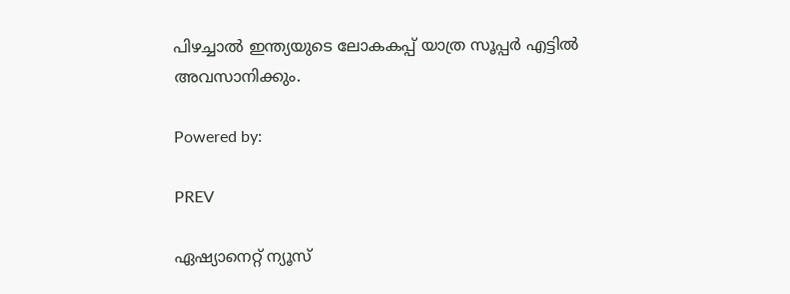പിഴച്ചാല്‍ ഇന്ത്യയുടെ ലോകകപ്പ് യാത്ര സൂപ്പര്‍ എട്ടില്‍ അവസാനിക്കും.

Powered by:

PREV

ഏഷ്യാനെറ്റ് ന്യൂസ്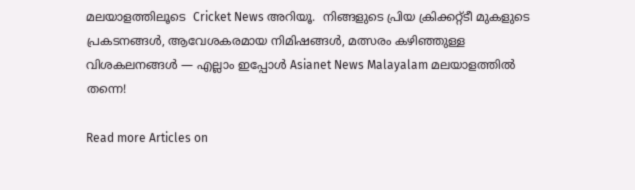മലയാളത്തിലൂടെ  Cricket News അറിയൂ.  നിങ്ങളുടെ പ്രിയ ക്രിക്കറ്റ്ടീ മുകളുടെ പ്രകടനങ്ങൾ, ആവേശകരമായ നിമിഷങ്ങൾ, മത്സരം കഴിഞ്ഞുള്ള വിശകലനങ്ങൾ — എല്ലാം ഇപ്പോൾ Asianet News Malayalam മലയാളത്തിൽ തന്നെ!

Read more Articles on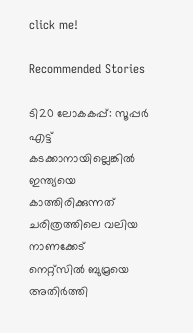click me!

Recommended Stories

ടി20 ലോകകപ്പ്: സൂപ്പർ എട്ട് കടക്കാനായില്ലെങ്കില്‍ ഇന്ത്യയെ കാത്തിരിക്കുന്നത് ചരിത്രത്തിലെ വലിയ നാണക്കേട്
നെറ്റ്‌സില്‍ ബുമ്രയെ അതിര്‍ത്തി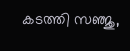കടത്തി സഞ്ജു,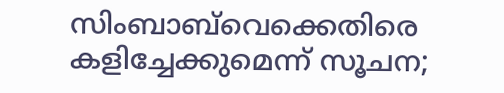സിംബാബ്‌വെക്കെതിരെ കളിച്ചേക്കുമെന്ന് സൂചന;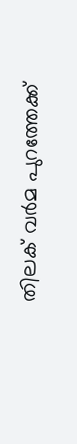തിലക് വര്‍മ പുറത്തേക്ക്